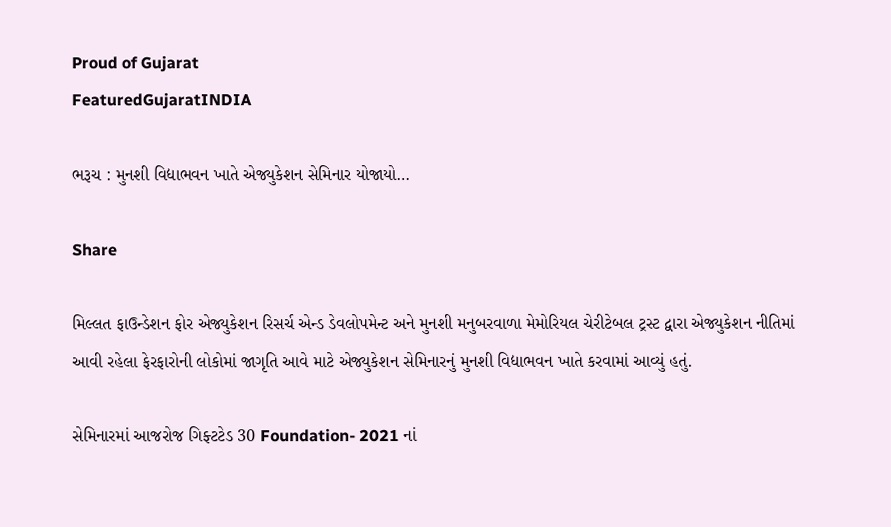Proud of Gujarat
FeaturedGujaratINDIA

ભરૂચ : મુનશી વિદ્યાભવન ખાતે એજ્યુકેશન સેમિનાર યોજાયો…

Share

મિલ્લત ફાઉન્ડેશન ફોર એજ્યુકેશન રિસર્ચ એન્ડ ડેવલોપમેન્ટ અને મુનશી મનુબરવાળા મેમોરિયલ ચેરીટેબલ ટ્રસ્ટ દ્વારા એજ્યુકેશન નીતિમાં આવી રહેલા ફેરફારોની લોકોમાં જાગૃતિ આવે માટે એજ્યુકેશન સેમિનારનું મુનશી વિદ્યાભવન ખાતે કરવામાં આવ્યું હતું.

સેમિનારમાં આજરોજ ગિફ્ટટેડ 30 Foundation- 2021 નાં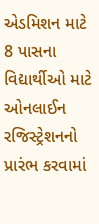એડમિશન માટે 8 પાસના વિદ્યાર્થીઓ માટે ઓનલાઈન રજિસ્ટ્રેશનનો પ્રારંભ કરવામાં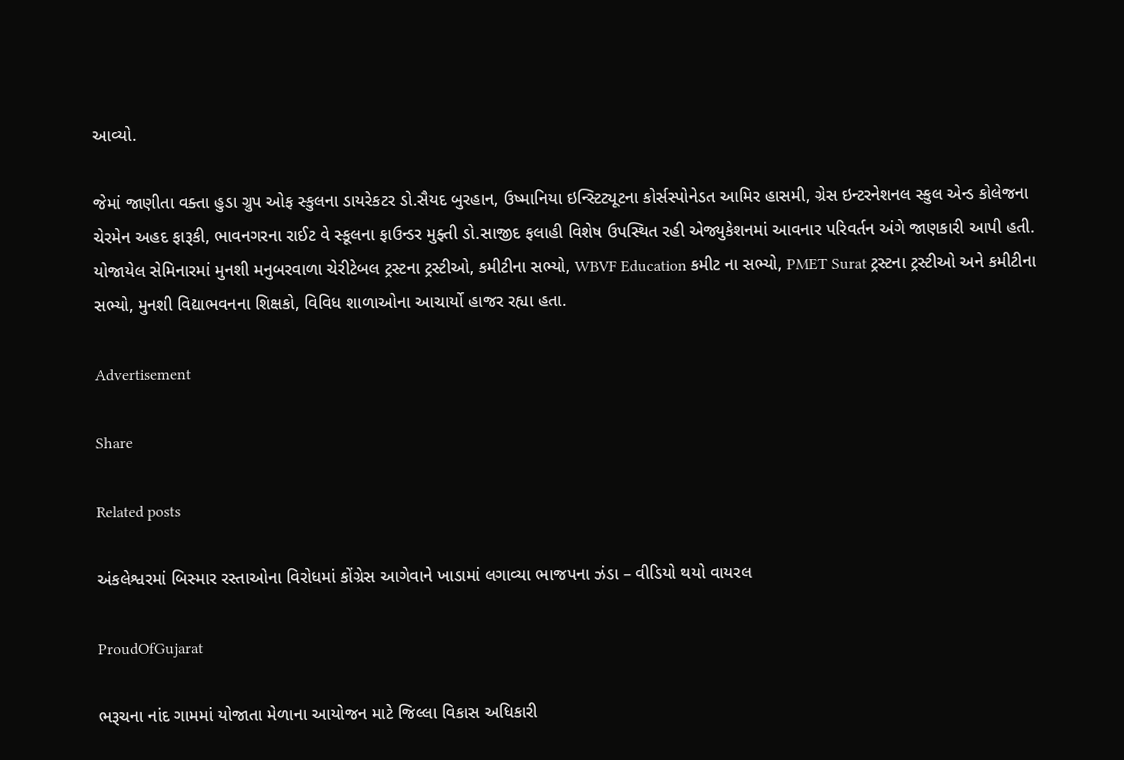આવ્યો.

જેમાં જાણીતા વક્તા હુડા ગ્રુપ ઓફ સ્કુલના ડાયરેકટર ડો.સૈયદ બુરહાન, ઉષ્માનિયા ઇન્સ્ટિટ્યૂટના કોર્સસ્પોનેડત આમિર હાસમી, ગ્રેસ ઇન્ટરનેશનલ સ્કુલ એન્ડ કોલેજના ચેરમેન અહદ ફારૂકી, ભાવનગરના રાઈટ વે સ્કૂલના ફાઉન્ડર મુફ્તી ડો.સાજીદ ફલાહી વિશેષ ઉપસ્થિત રહી એજ્યુકેશનમાં આવનાર પરિવર્તન અંગે જાણકારી આપી હતી. યોજાયેલ સેમિનારમાં મુનશી મનુબરવાળા ચેરીટેબલ ટ્રસ્ટના ટ્રસ્ટીઓ, કમીટીના સભ્યો, WBVF Education કમીટ ના સભ્યો, PMET Surat ટ્રસ્ટના ટ્રસ્ટીઓ અને કમીટીના સભ્યો, મુનશી વિદ્યાભવનના શિક્ષકો, વિવિધ શાળાઓના આચાર્યો હાજર રહ્યા હતા.

Advertisement

Share

Related posts

અંકલેશ્વરમાં બિસ્માર રસ્તાઓના વિરોધમાં કોંગ્રેસ આગેવાને ખાડામાં લગાવ્યા ભાજપના ઝંડા – વીડિયો થયો વાયરલ

ProudOfGujarat

ભરૂચના નાંદ ગામમાં યોજાતા મેળાના આયોજન માટે જિલ્લા વિકાસ અધિકારી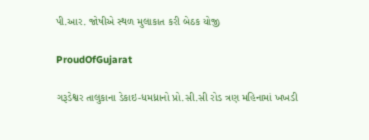પી.આર. જોષીએ સ્થળ મુલાકાત કરી બેઠક યોજી

ProudOfGujarat

ગરૂડેશ્વર તાલુકાના ડેકાઇ-ધમધ્રાનો પ્રો.સી.સી રોડ ત્રણ મહિનામાં ખખડી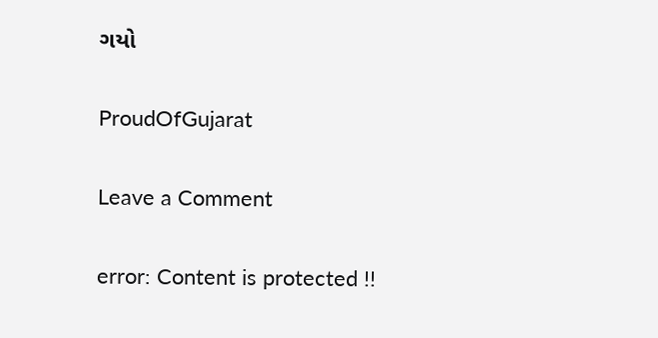ગયો

ProudOfGujarat

Leave a Comment

error: Content is protected !!